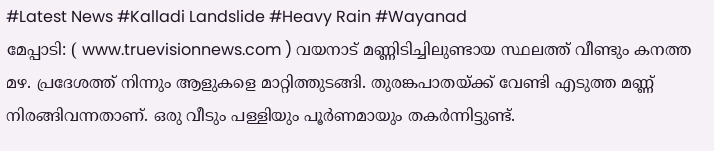#Latest News #Kalladi Landslide #Heavy Rain #Wayanad
മേപ്പാടി: ( www.truevisionnews.com ) വയനാട് മണ്ണിടിച്ചിലുണ്ടായ സ്ഥലത്ത് വീണ്ടും കനത്ത മഴ. പ്രദേശത്ത് നിന്നും ആളുകളെ മാറ്റിത്തുടങ്ങി. തുരങ്കപാതയ്ക്ക് വേണ്ടി എടുത്ത മണ്ണ് നിരങ്ങിവന്നതാണ്. ഒരു വീടും പള്ളിയും പൂർണമായും തകർന്നിട്ടുണ്ട്.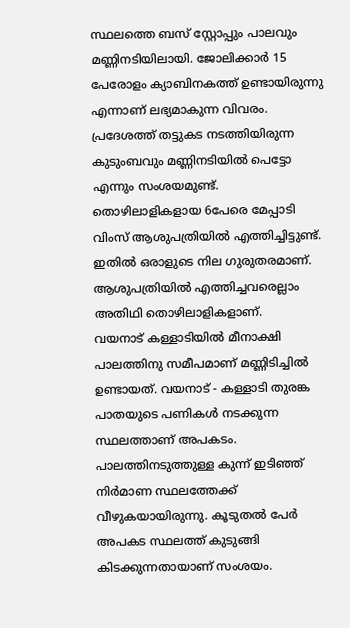സ്ഥലത്തെ ബസ് സ്റ്റോപ്പും പാലവും മണ്ണിനടിയിലായി. ജോലിക്കാർ 15 പേരോളം ക്യാബിനകത്ത് ഉണ്ടായിരുന്നു എന്നാണ് ലഭ്യമാകുന്ന വിവരം.
പ്രദേശത്ത് തട്ടുകട നടത്തിയിരുന്ന കുടുംബവും മണ്ണിനടിയിൽ പെട്ടോ എന്നും സംശയമുണ്ട്. തൊഴിലാളികളായ 6പേരെ മേപ്പാടി വിംസ് ആശുപത്രിയിൽ എത്തിച്ചിട്ടുണ്ട്. ഇതിൽ ഒരാളുടെ നില ഗുരുതരമാണ്. ആശുപത്രിയിൽ എത്തിച്ചവരെല്ലാം അതിഥി തൊഴിലാളികളാണ്.
വയനാട് കള്ളാടിയിൽ മീനാക്ഷി പാലത്തിനു സമീപമാണ് മണ്ണിടിച്ചിൽ ഉണ്ടായത്. വയനാട് - കള്ളാടി തുരങ്ക പാതയുടെ പണികൾ നടക്കുന്ന സ്ഥലത്താണ് അപകടം. പാലത്തിനടുത്തുള്ള കുന്ന് ഇടിഞ്ഞ് നിർമാണ സ്ഥലത്തേക്ക് വീഴുകയായിരുന്നു. കൂടുതൽ പേർ അപകട സ്ഥലത്ത് കുടുങ്ങി കിടക്കുന്നതായാണ് സംശയം.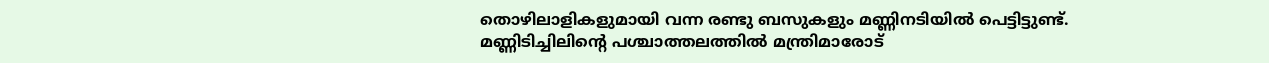തൊഴിലാളികളുമായി വന്ന രണ്ടു ബസുകളും മണ്ണിനടിയിൽ പെട്ടിട്ടുണ്ട്.
മണ്ണിടിച്ചിലിൻ്റെ പശ്ചാത്തലത്തിൽ മന്ത്രിമാരോട്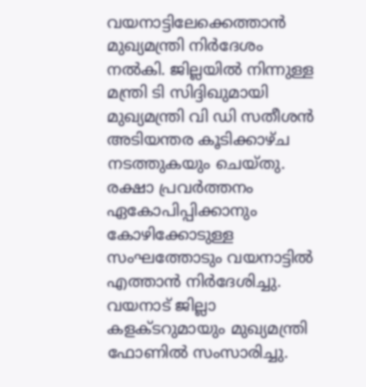വയനാട്ടിലേക്കെത്താൻ മുഖ്യമന്ത്രി നിർദേശം നൽകി. ജില്ലയിൽ നിന്നുള്ള മന്ത്രി ടി സിദ്ദിഖുമായി മുഖ്യമന്ത്രി വി ഡി സതീശൻ അടിയന്തര കൂടിക്കാഴ്ച നടത്തുകയും ചെയ്തു. രക്ഷാ പ്രവർത്തനം ഏകോപിപ്പിക്കാനും കോഴിക്കോടുള്ള സംഘത്തോടും വയനാട്ടിൽ എത്താൻ നിർദേശിച്ചു. വയനാട് ജില്ലാ കളക്ടറുമായും മുഖ്യമന്ത്രി ഫോണിൽ സംസാരിച്ചു.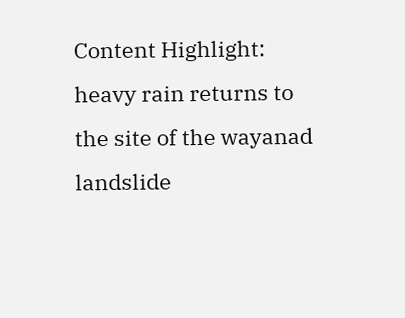Content Highlight: heavy rain returns to the site of the wayanad landslide